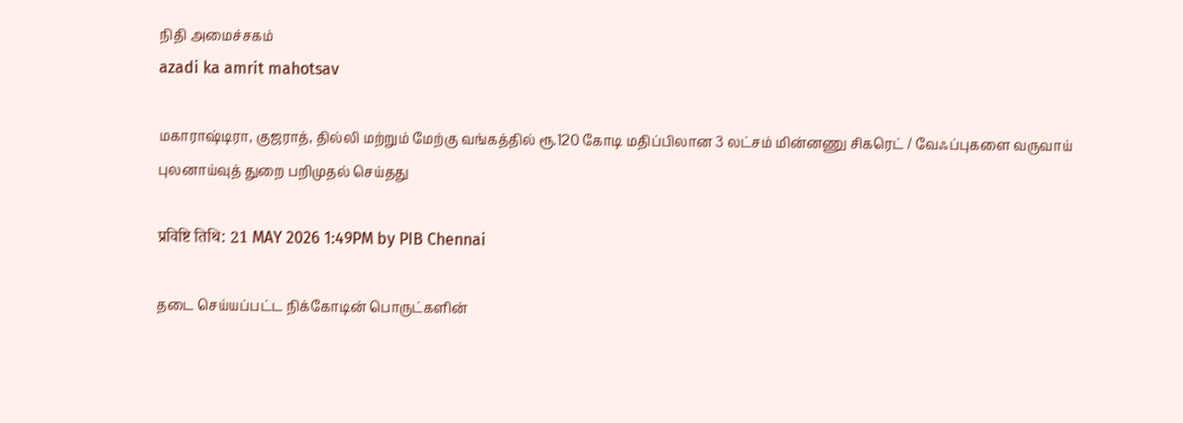நிதி அமைச்சகம்
azadi ka amrit mahotsav

மகாராஷ்டிரா, குஜராத், தில்லி மற்றும் மேற்கு வங்கத்தில் ரூ.120 கோடி மதிப்பிலான 3 லட்சம் மின்னணு சிகரெட் / வேஃப்புகளை வருவாய் புலனாய்வுத் துறை பறிமுதல் செய்தது

प्रविष्टि तिथि: 21 MAY 2026 1:49PM by PIB Chennai

தடை செய்யப்பட்ட நிக்கோடின் பொருட்களின்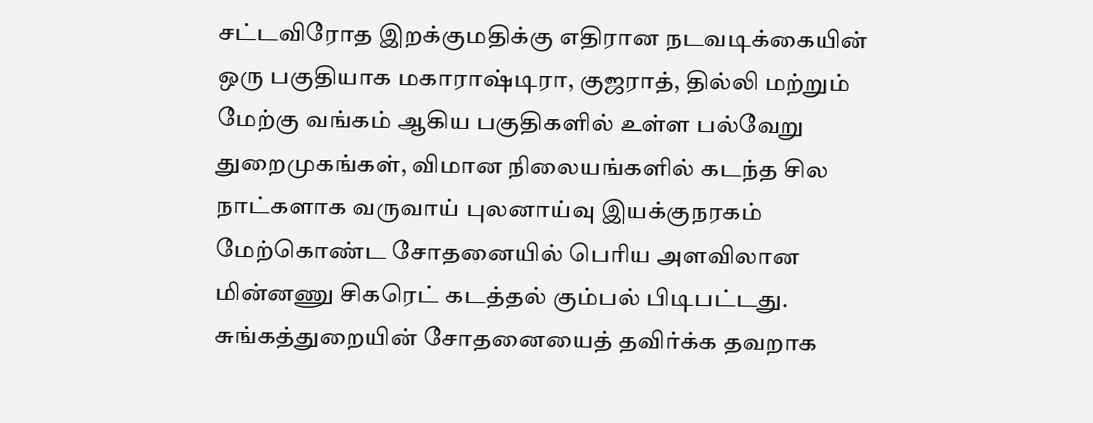சட்டவிரோத இறக்குமதிக்கு எதிரான நடவடிக்கையின் ஒரு பகுதியாக மகாராஷ்டிரா, குஜராத், தில்லி மற்றும் மேற்கு வங்கம் ஆகிய பகுதிகளில் உள்ள பல்வேறு துறைமுகங்கள், விமான நிலையங்களில் கடந்த சில நாட்களாக வருவாய் புலனாய்வு இயக்குநரகம் மேற்கொண்ட சோதனையில் பெரிய அளவிலான மின்னணு சிகரெட் கடத்தல் கும்பல் பிடிபட்டது. சுங்கத்துறையின் சோதனையைத் தவிர்க்க தவறாக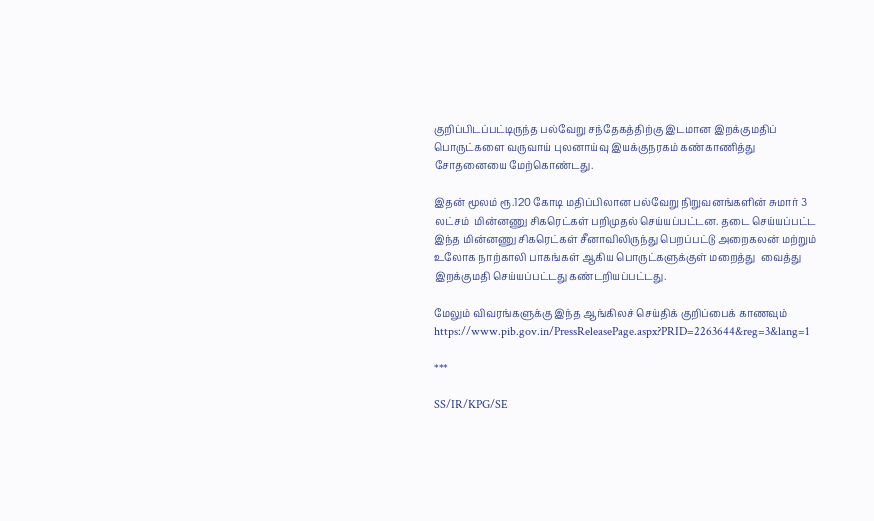குறிப்பிடப்பட்டிருந்த பல்வேறு சந்தேகத்திற்கு இடமான இறக்குமதிப் பொருட்களை வருவாய் புலனாய்வு இயக்குநரகம் கண்காணித்து சோதனையை மேற்கொண்டது.

இதன் மூலம் ரூ.120 கோடி மதிப்பிலான பல்வேறு நிறுவனங்களின் சுமார் 3 லட்சம்  மின்னணு சிகரெட்கள் பறிமுதல் செய்யப்பட்டன. தடை செய்யப்பட்ட இந்த மின்னணு சிகரெட்கள் சீனாவிலிருந்து பெறப்பட்டு அறைகலன் மற்றும் உலோக நாற்காலி பாகங்கள் ஆகிய பொருட்களுக்குள் மறைத்து  வைத்து இறக்குமதி செய்யப்பட்டது கண்டறியப்பட்டது.

மேலும் விவரங்களுக்கு இந்த ஆங்கிலச் செய்திக் குறிப்பைக் காணவும் https://www.pib.gov.in/PressReleasePage.aspx?PRID=2263644&reg=3&lang=1

***

SS/IR/KPG/SE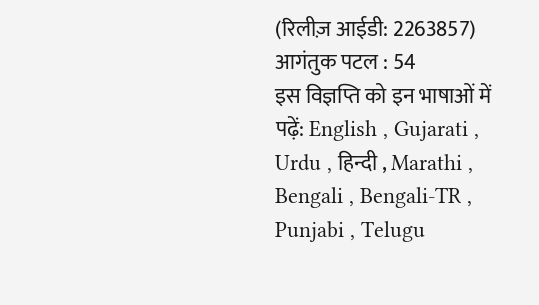(रिलीज़ आईडी: 2263857) आगंतुक पटल : 54
इस विज्ञप्ति को इन भाषाओं में पढ़ें: English , Gujarati , Urdu , हिन्दी , Marathi , Bengali , Bengali-TR , Punjabi , Telugu